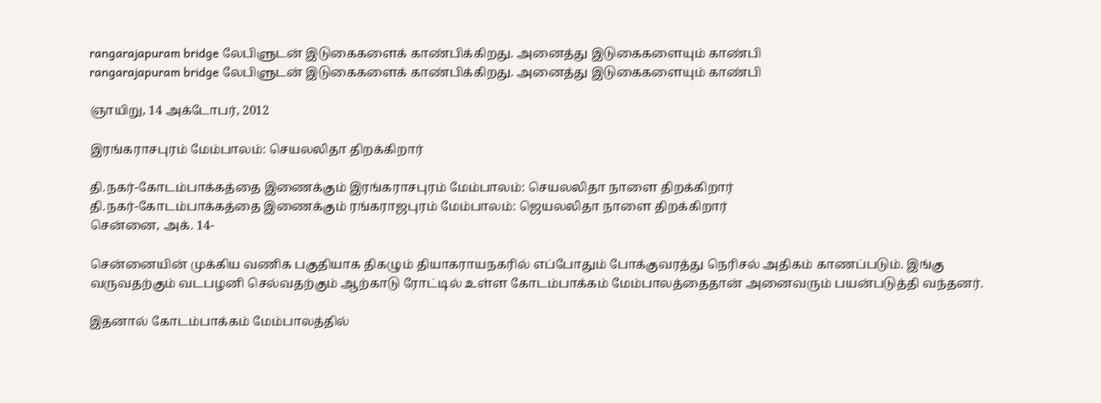rangarajapuram bridge லேபிளுடன் இடுகைகளைக் காண்பிக்கிறது. அனைத்து இடுகைகளையும் காண்பி
rangarajapuram bridge லேபிளுடன் இடுகைகளைக் காண்பிக்கிறது. அனைத்து இடுகைகளையும் காண்பி

ஞாயிறு, 14 அக்டோபர், 2012

இரங்கராசபுரம் மேம்பாலம்: செயலலிதா திறக்கிறார்

தி.நகர்-கோடம்பாக்கத்தை இணைக்கும் இரங்கராசபுரம் மேம்பாலம்: செயலலிதா நாளை திறக்கிறார்
தி.நகர்-கோடம்பாக்கத்தை இணைக்கும் ரங்கராஜபுரம் மேம்பாலம்: ஜெயலலிதா நாளை திறக்கிறார்
சென்னை, அக். 14-

சென்னையின் முக்கிய வணிக பகுதியாக திகழும் தியாகராயநகரில் எப்போதும் போக்குவரத்து நெரிசல் அதிகம் காணப்படும். இங்கு வருவதற்கும் வடபழனி செல்வதற்கும் ஆற்காடு ரோட்டில் உள்ள கோடம்பாக்கம் மேம்பாலத்தைதான் அனைவரும் பயன்படுத்தி வந்தனர்.

இதனால் கோடம்பாக்கம் மேம்பாலத்தில்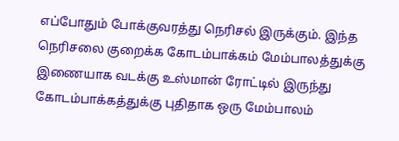எப்போதும் போக்குவரத்து நெரிசல் இருக்கும். இந்த நெரிசலை குறைக்க கோடம்பாக்கம் மேம்பாலத்துக்கு இணையாக வடக்கு உஸ்மான் ரோட்டில் இருந்து கோடம்பாக்கத்துக்கு புதிதாக ஒரு மேம்பாலம்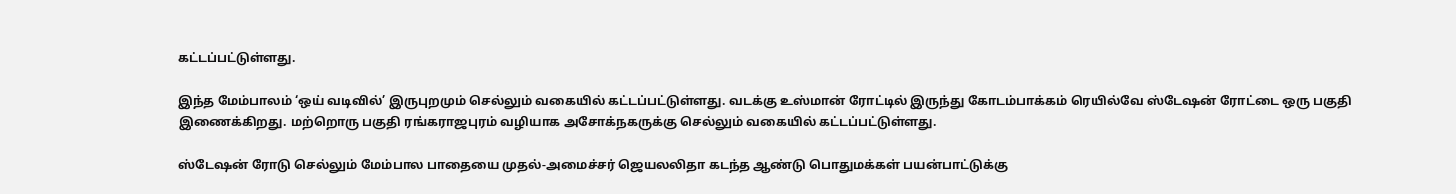கட்டப்பட்டுள்ளது.

இந்த மேம்பாலம் ‘ஒய் வடிவில்’ இருபுறமும் செல்லும் வகையில் கட்டப்பட்டுள்ளது. வடக்கு உஸ்மான் ரோட்டில் இருந்து கோடம்பாக்கம் ரெயில்வே ஸ்டேஷன் ரோட்டை ஒரு பகுதி இணைக்கிறது. மற்றொரு பகுதி ரங்கராஜபுரம் வழியாக அசோக்நகருக்கு செல்லும் வகையில் கட்டப்பட்டுள்ளது.

ஸ்டேஷன் ரோடு செல்லும் மேம்பால பாதையை முதல்-அமைச்சர் ஜெயலலிதா கடந்த ஆண்டு பொதுமக்கள் பயன்பாட்டுக்கு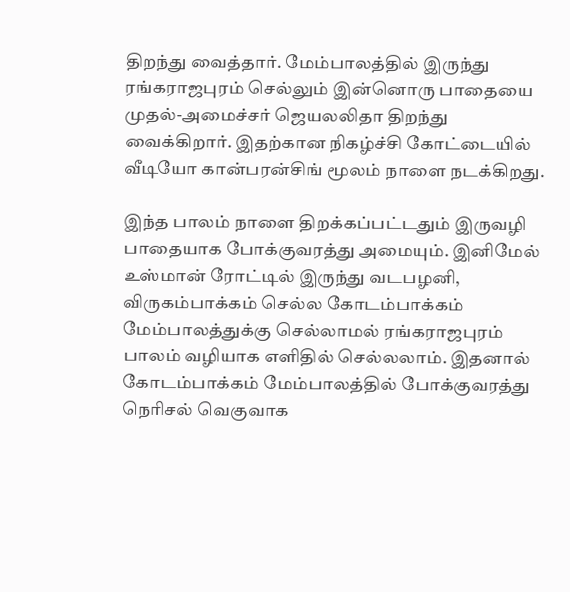திறந்து வைத்தார். மேம்பாலத்தில் இருந்து ரங்கராஜபுரம் செல்லும் இன்னொரு பாதையை முதல்-அமைச்சர் ஜெயலலிதா திறந்து வைக்கிறார். இதற்கான நிகழ்ச்சி கோட்டையில் வீடியோ கான்பரன்சிங் மூலம் நாளை நடக்கிறது.

இந்த பாலம் நாளை திறக்கப்பட்டதும் இருவழி பாதையாக போக்குவரத்து அமையும். இனிமேல் உஸ்மான் ரோட்டில் இருந்து வடபழனி, விருகம்பாக்கம் செல்ல கோடம்பாக்கம் மேம்பாலத்துக்கு செல்லாமல் ரங்கராஜபுரம் பாலம் வழியாக எளிதில் செல்லலாம். இதனால் கோடம்பாக்கம் மேம்பாலத்தில் போக்குவரத்து நெரிசல் வெகுவாக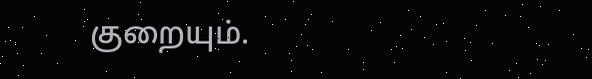குறையும்.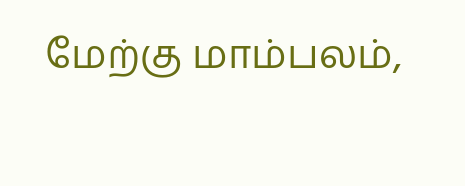மேற்கு மாம்பலம்,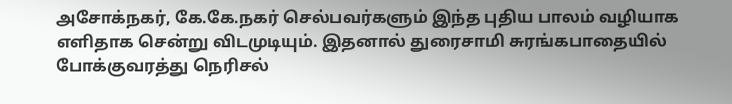அசோக்நகர், கே.கே.நகர் செல்பவர்களும் இந்த புதிய பாலம் வழியாக எளிதாக சென்று விடமுடியும். இதனால் துரைசாமி சுரங்கபாதையில் போக்குவரத்து நெரிசல்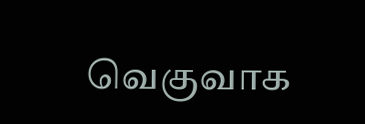வெகுவாக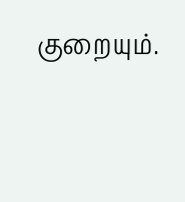குறையும்.